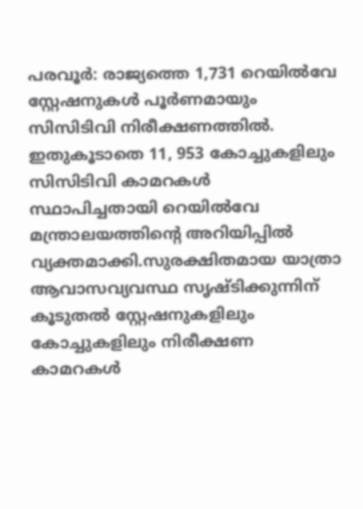പരവൂർ: രാജ്യത്തെ 1,731 റെയിൽവേ സ്റ്റേഷനുകൾ പൂർണമായും സിസിടിവി നിരീക്ഷണത്തിൽ. ഇതുകൂടാതെ 11, 953 കോച്ചുകളിലും സിസിടിവി കാമറകൾ സ്ഥാപിച്ചതായി റെയിൽവേ മന്ത്രാലയത്തിന്റെ അറിയിപ്പിൽ വ്യക്തമാക്കി.സുരക്ഷിതമായ യാത്രാ ആവാസവ്യവസ്ഥ സൃഷ്ടിക്കുന്നിന് കൂടുതൽ സ്റ്റേഷനുകളിലും കോച്ചുകളിലും നിരീക്ഷണ കാമറകൾ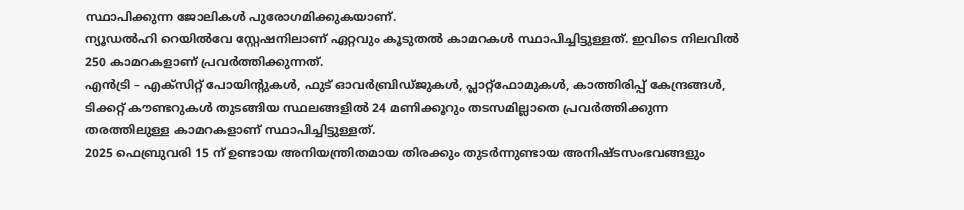സ്ഥാപിക്കുന്ന ജോലികൾ പുരോഗമിക്കുകയാണ്.
ന്യൂഡൽഹി റെയിൽവേ സ്റ്റേഷനിലാണ് ഏറ്റവും കൂടുതൽ കാമറകൾ സ്ഥാപിച്ചിട്ടുള്ളത്. ഇവിടെ നിലവിൽ 250 കാമറകളാണ് പ്രവർത്തിക്കുന്നത്.
എൻട്രി – എക്സിറ്റ് പോയിന്റുകൾ, ഫുട് ഓവർബ്രിഡ്ജുകൾ, പ്ലാറ്റ്ഫോമുകൾ, കാത്തിരിപ്പ് കേന്ദ്രങ്ങൾ, ടിക്കറ്റ് കൗണ്ടറുകൾ തുടങ്ങിയ സ്ഥലങ്ങളിൽ 24 മണിക്കൂറും തടസമില്ലാതെ പ്രവർത്തിക്കുന്ന തരത്തിലുള്ള കാമറകളാണ് സ്ഥാപിച്ചിട്ടുള്ളത്.
2025 ഫെബ്രുവരി 15 ന് ഉണ്ടായ അനിയന്ത്രിതമായ തിരക്കും തുടർന്നുണ്ടായ അനിഷ്ടസംഭവങ്ങളും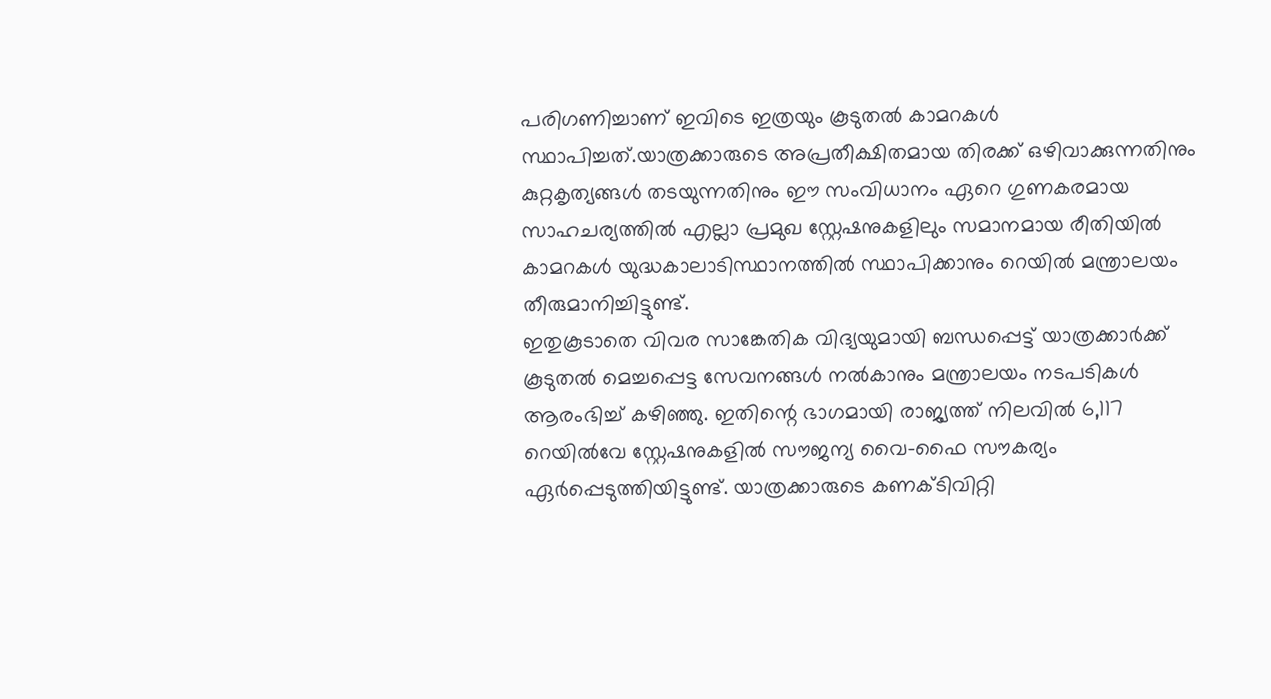പരിഗണിച്ചാണ് ഇവിടെ ഇത്രയും കൂടുതൽ കാമറകൾ സ്ഥാപിച്ചത്.യാത്രക്കാരുടെ അപ്രതീക്ഷിതമായ തിരക്ക് ഒഴിവാക്കുന്നതിനും കുറ്റകൃത്യങ്ങൾ തടയുന്നതിനും ഈ സംവിധാനം ഏറെ ഗുണകരമായ സാഹചര്യത്തിൽ എല്ലാ പ്രമുഖ സ്റ്റേഷനുകളിലും സമാനമായ രീതിയിൽ കാമറകൾ യുദ്ധകാലാടിസ്ഥാനത്തിൽ സ്ഥാപിക്കാനും റെയിൽ മന്ത്രാലയം തീരുമാനിച്ചിട്ടുണ്ട്.
ഇതുകൂടാതെ വിവര സാങ്കേതിക വിദ്യയുമായി ബന്ധപ്പെട്ട് യാത്രക്കാർക്ക് കൂടുതൽ മെച്ചപ്പെട്ട സേവനങ്ങൾ നൽകാനും മന്ത്രാലയം നടപടികൾ ആരംഭിച്ച് കഴിഞ്ഞു. ഇതിന്റെ ഭാഗമായി രാജ്യത്ത് നിലവിൽ 6,117 റെയിൽവേ സ്റ്റേഷനുകളിൽ സൗജന്യ വൈ-ഫൈ സൗകര്യം ഏർപ്പെടുത്തിയിട്ടുണ്ട്. യാത്രക്കാരുടെ കണക്ടിവിറ്റി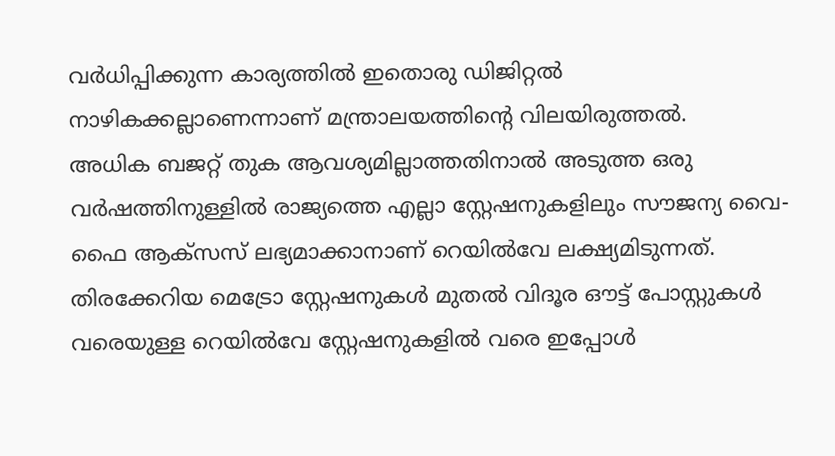വർധിപ്പിക്കുന്ന കാര്യത്തിൽ ഇതൊരു ഡിജിറ്റൽ നാഴികക്കല്ലാണെന്നാണ് മന്ത്രാലയത്തിന്റെ വിലയിരുത്തൽ.
അധിക ബജറ്റ് തുക ആവശ്യമില്ലാത്തതിനാൽ അടുത്ത ഒരു വർഷത്തിനുള്ളിൽ രാജ്യത്തെ എല്ലാ സ്റ്റേഷനുകളിലും സൗജന്യ വൈ-ഫൈ ആക്സസ് ലഭ്യമാക്കാനാണ് റെയിൽവേ ലക്ഷ്യമിടുന്നത്. തിരക്കേറിയ മെട്രോ സ്റ്റേഷനുകൾ മുതൽ വിദൂര ഔട്ട് പോസ്റ്റുകൾ വരെയുള്ള റെയിൽവേ സ്റ്റേഷനുകളിൽ വരെ ഇപ്പോൾ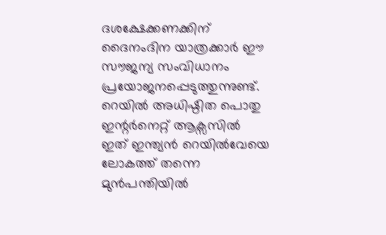ദശക്ഷേക്കണക്കിന് ദൈനംദിന യാത്രക്കാർ ഈ സൗജന്യ സംവിധാനം പ്രയോജനപ്പെടുത്തുന്നുണ്ട്.
റെയിൽ അധിഷ്ഠിത പൊതു ഇന്റർനെറ്റ് ആക്സസിൽ ഇത് ഇന്ത്യൻ റെയിൽവേയെ ലോകത്ത് തന്നെ മുൻപന്തിയിൽ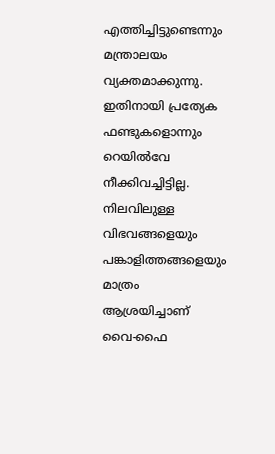എത്തിച്ചിട്ടുണ്ടെന്നും മന്ത്രാലയം വ്യക്തമാക്കുന്നു. ഇതിനായി പ്രത്യേക ഫണ്ടുകളൊന്നും റെയിൽവേ നീക്കിവച്ചിട്ടില്ല. നിലവിലുള്ള വിഭവങ്ങളെയും പങ്കാളിത്തങ്ങളെയും മാത്രം ആശ്രയിച്ചാണ് വൈ-ഫൈ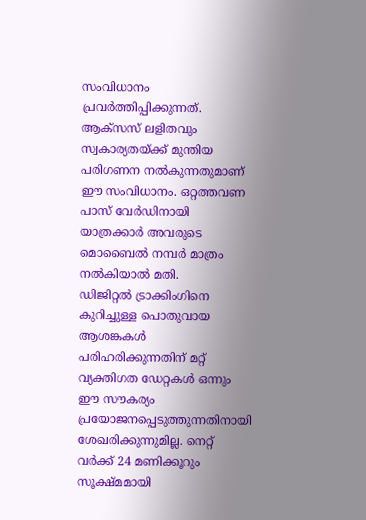സംവിധാനം പ്രവർത്തിപ്പിക്കുന്നത്.
ആക്സസ് ലളിതവും സ്വകാര്യതയ്ക്ക് മുന്തിയ പരിഗണന നൽകുന്നതുമാണ് ഈ സംവിധാനം. ഒറ്റത്തവണ പാസ് വേർഡിനായി യാത്രക്കാർ അവരുടെ മൊബൈൽ നമ്പർ മാത്രം നൽകിയാൽ മതി.
ഡിജിറ്റൽ ട്രാക്കിംഗിനെ കുറിച്ചുള്ള പൊതുവായ ആശങ്കകൾ പരിഹരിക്കുന്നതിന് മറ്റ് വ്യക്തിഗത ഡേറ്റകൾ ഒന്നും ഈ സൗകര്യം പ്രയോജനപ്പെടുത്തുന്നതിനായി ശേഖരിക്കുന്നുമില്ല. നെറ്റ് വർക്ക് 24 മണിക്കൂറും സൂക്ഷ്മമായി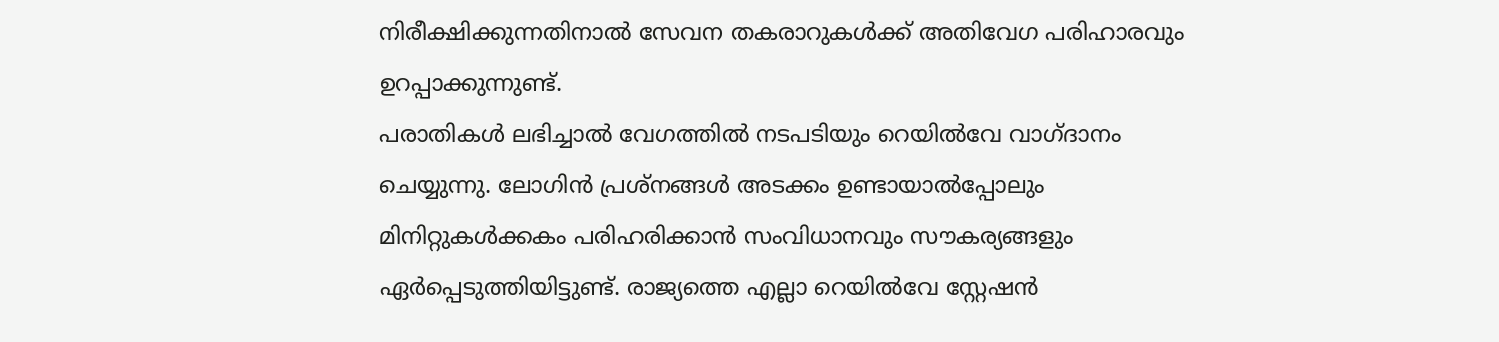നിരീക്ഷിക്കുന്നതിനാൽ സേവന തകരാറുകൾക്ക് അതിവേഗ പരിഹാരവും ഉറപ്പാക്കുന്നുണ്ട്.
പരാതികൾ ലഭിച്ചാൽ വേഗത്തിൽ നടപടിയും റെയിൽവേ വാഗ്ദാനം ചെയ്യുന്നു. ലോഗിൻ പ്രശ്നങ്ങൾ അടക്കം ഉണ്ടായാൽപ്പോലും മിനിറ്റുകൾക്കകം പരിഹരിക്കാൻ സംവിധാനവും സൗകര്യങ്ങളും ഏർപ്പെടുത്തിയിട്ടുണ്ട്. രാജ്യത്തെ എല്ലാ റെയിൽവേ സ്റ്റേഷൻ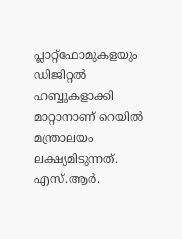പ്ലാറ്റ്ഫോമുകളയും ഡിജിറ്റൽ ഹബ്ബുകളാക്കി മാറ്റാനാണ് റെയിൽ മന്ത്രാലയം ലക്ഷ്യമിടുന്നത്.
എസ്.ആർ.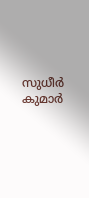സുധീർ കുമാർ